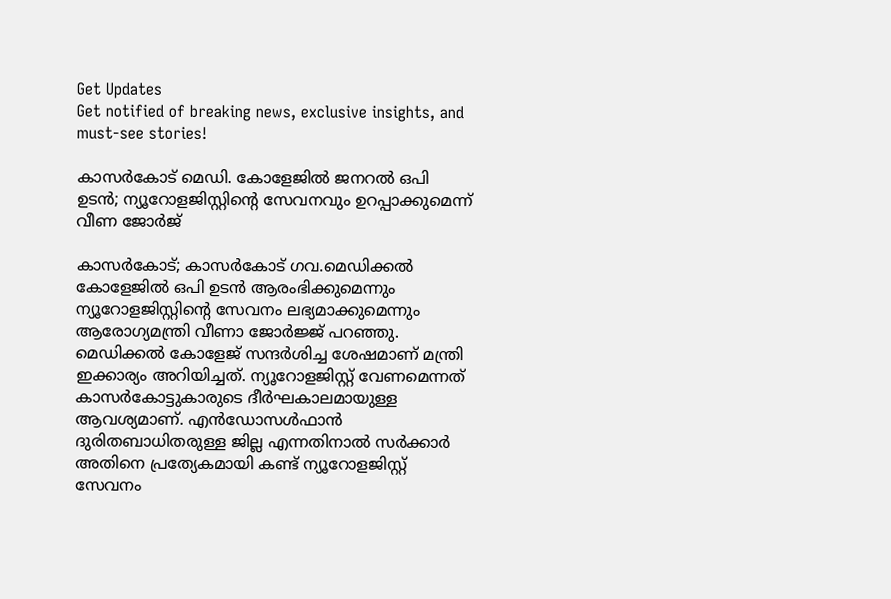Get Updates
Get notified of breaking news, exclusive insights, and must-see stories!

കാസര്‍കോട് മെഡി. കോളേജില്‍ ജനറൽ ഒപി ഉടൻ; ന്യൂറോളജിസ്റ്റിന്‍റെ സേവനവും ഉറപ്പാക്കുമെന്ന് വീണ ജോർജ്

കാസർകോട്; കാസര്‍കോട് ഗവ.മെഡിക്കല്‍ കോളേജില്‍ ഒപി ഉടന്‍ ആരംഭിക്കുമെന്നും ന്യൂറോളജിസ്റ്റിന്റെ സേവനം ലഭ്യമാക്കുമെന്നും ആരോഗ്യമന്ത്രി വീണാ ജോര്‍ജ്ജ് പറഞ്ഞു. മെഡിക്കല്‍ കോളേജ് സന്ദര്‍ശിച്ച ശേഷമാണ് മന്ത്രി ഇക്കാര്യം അറിയിച്ചത്. ന്യൂറോളജിസ്റ്റ് വേണമെന്നത് കാസര്‍കോട്ടുകാരുടെ ദീര്‍ഘകാലമായുള്ള ആവശ്യമാണ്. എന്‍ഡോസള്‍ഫാന്‍ ദുരിതബാധിതരുള്ള ജില്ല എന്നതിനാല്‍ സര്‍ക്കാര്‍ അതിനെ പ്രത്യേകമായി കണ്ട് ന്യൂറോളജിസ്റ്റ് സേവനം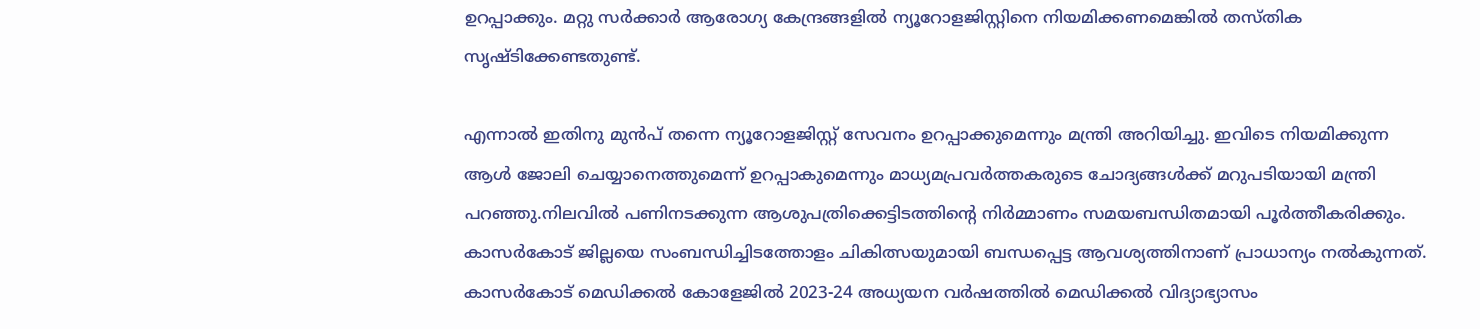ഉറപ്പാക്കും. മറ്റു സര്‍ക്കാര്‍ ആരോഗ്യ കേന്ദ്രങ്ങളില്‍ ന്യൂറോളജിസ്റ്റിനെ നിയമിക്കണമെങ്കില്‍ തസ്തിക സൃഷ്ടിക്കേണ്ടതുണ്ട്.

എന്നാല്‍ ഇതിനു മുന്‍പ് തന്നെ ന്യൂറോളജിസ്റ്റ് സേവനം ഉറപ്പാക്കുമെന്നും മന്ത്രി അറിയിച്ചു. ഇവിടെ നിയമിക്കുന്ന ആള്‍ ജോലി ചെയ്യാനെത്തുമെന്ന് ഉറപ്പാകുമെന്നും മാധ്യമപ്രവര്‍ത്തകരുടെ ചോദ്യങ്ങള്‍ക്ക് മറുപടിയായി മന്ത്രി പറഞ്ഞു.നിലവില്‍ പണിനടക്കുന്ന ആശുപത്രിക്കെട്ടിടത്തിന്റെ നിര്‍മ്മാണം സമയബന്ധിതമായി പൂര്‍ത്തീകരിക്കും. കാസര്‍കോട് ജില്ലയെ സംബന്ധിച്ചിടത്തോളം ചികിത്സയുമായി ബന്ധപ്പെട്ട ആവശ്യത്തിനാണ് പ്രാധാന്യം നല്‍കുന്നത്. കാസര്‍കോട് മെഡിക്കല്‍ കോളേജില്‍ 2023-24 അധ്യയന വര്‍ഷത്തില്‍ മെഡിക്കല്‍ വിദ്യാഭ്യാസം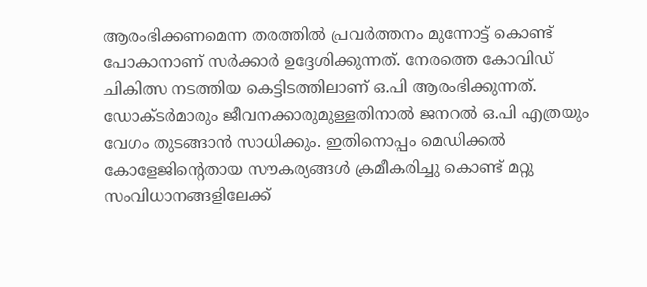ആരംഭിക്കണമെന്ന തരത്തില്‍ പ്രവര്‍ത്തനം മുന്നോട്ട് കൊണ്ട് പോകാനാണ് സര്‍ക്കാര്‍ ഉദ്ദേശിക്കുന്നത്. നേരത്തെ കോവിഡ് ചികിത്സ നടത്തിയ കെട്ടിടത്തിലാണ് ഒ.പി ആരംഭിക്കുന്നത്. ഡോക്ടര്‍മാരും ജീവനക്കാരുമുള്ളതിനാല്‍ ജനറല്‍ ഒ.പി എത്രയും വേഗം തുടങ്ങാന്‍ സാധിക്കും. ഇതിനൊപ്പം മെഡിക്കല്‍ കോളേജിന്റെതായ സൗകര്യങ്ങള്‍ ക്രമീകരിച്ചു കൊണ്ട് മറ്റു സംവിധാനങ്ങളിലേക്ക്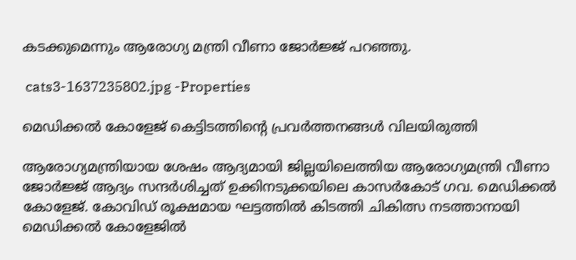കടക്കുമെന്നും ആരോഗ്യ മന്ത്രി വീണാ ജോര്‍ജ്ജ് പറഞ്ഞു.

 cats3-1637235802.jpg -Properties

മെഡിക്കല്‍ കോളേജ് കെട്ടിടത്തിന്റെ പ്രവര്‍ത്തനങ്ങള്‍ വിലയിരുത്തി

ആരോഗ്യമന്ത്രിയായ ശേഷം ആദ്യമായി ജില്ലയിലെത്തിയ ആരോഗ്യമന്ത്രി വീണാ ജോര്‍ജ്ജ് ആദ്യം സന്ദര്‍ശിച്ചത് ഉക്കിനടുക്കയിലെ കാസര്‍കോട് ഗവ. മെഡിക്കല്‍ കോളേജ്. കോവിഡ് രൂക്ഷമായ ഘട്ടത്തില്‍ കിടത്തി ചികിത്സ നടത്താനായി മെഡിക്കല്‍ കോളേജില്‍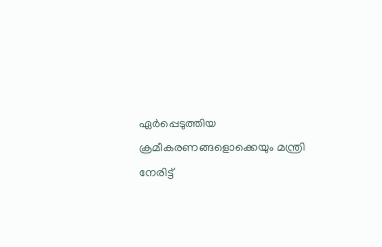ഏര്‍പ്പെടുത്തിയ ക്രമീകരണങ്ങളൊക്കെയും മന്ത്രി നേരിട്ട്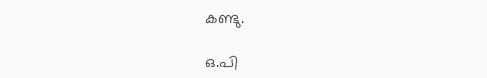കണ്ടു.

ഒ.പി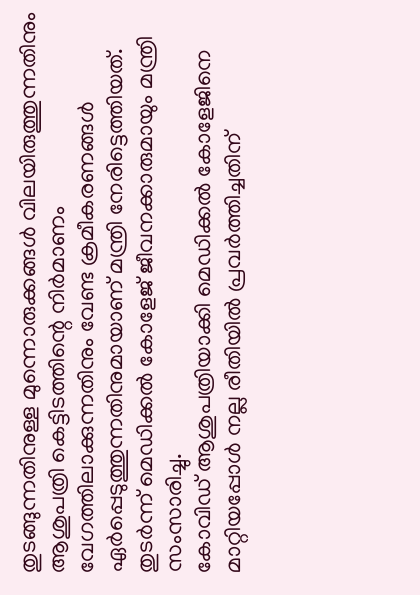തുടങ്ങുന്നതിനുള്ള മുന്നൊരുക്കങ്ങള്‍ വിലയിരുത്തുന്നതിനും ആശുപത്രി കെട്ടിടത്തിന്റെ നിര്‍മാണം വേഗത്തിലാക്കുന്നതിനും വേണ്ട ക്രമീകരണങ്ങള്‍ ഏര്‍പ്പെടുത്തുന്നതിനുമായാണ് മന്ത്രി നേരിട്ടെത്തിയത്. തുടര്‍ന്ന് മെഡിക്കല്‍ കോളേജ് ജീവനക്കാരുമായും മന്ത്രി സംസാരിച്ചു.
കോവിഡ് ആശുപത്രിയാക്കി മെഡിക്കല്‍ കോളേജിനെ മാറ്റിയപ്പോള്‍ നല്ല രീതിയില്‍ പ്രവര്‍ത്തിച്ചതിന്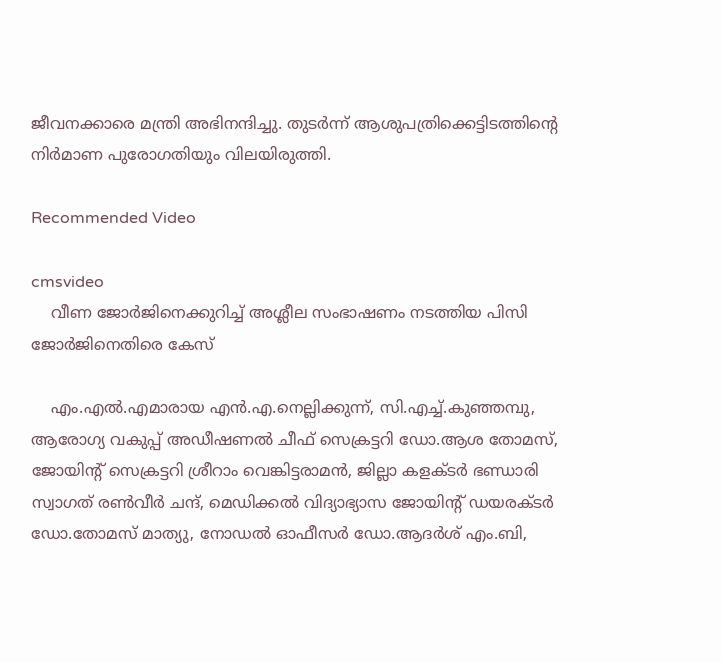ജീവനക്കാരെ മന്ത്രി അഭിനന്ദിച്ചു. തുടര്‍ന്ന് ആശുപത്രിക്കെട്ടിടത്തിന്റെ നിര്‍മാണ പുരോഗതിയും വിലയിരുത്തി.

Recommended Video

cmsvideo
    വീണ ജോർജിനെക്കുറിച്ച് അശ്ലീല സംഭാഷണം നടത്തിയ പിസി ജോർജിനെതിരെ കേസ്

    എം.എല്‍.എമാരായ എന്‍.എ.നെല്ലിക്കുന്ന്, സി.എച്ച്.കുഞ്ഞമ്പു, ആരോഗ്യ വകുപ്പ് അഡീഷണല്‍ ചീഫ് സെക്രട്ടറി ഡോ.ആശ തോമസ്, ജോയിന്റ് സെക്രട്ടറി ശ്രീറാം വെങ്കിട്ടരാമന്‍, ജില്ലാ കളക്ടര്‍ ഭണ്ഡാരി സ്വാഗത് രണ്‍വീര്‍ ചന്ദ്, മെഡിക്കല്‍ വിദ്യാഭ്യാസ ജോയിന്റ് ഡയരക്ടര്‍ ഡോ.തോമസ് മാത്യു, നോഡല്‍ ഓഫീസര്‍ ഡോ.ആദര്‍ശ് എം.ബി,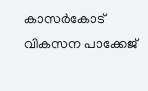കാസര്‍കോട് വികസന പാക്കേജ്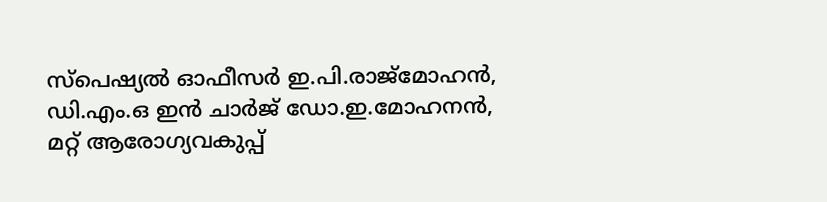സ്‌പെഷ്യല്‍ ഓഫീസര്‍ ഇ.പി.രാജ്‌മോഹന്‍, ഡി.എം.ഒ ഇന്‍ ചാര്‍ജ് ഡോ.ഇ.മോഹനന്‍, മറ്റ് ആരോഗ്യവകുപ്പ്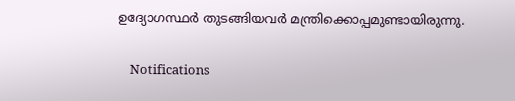ഉദ്യോഗസ്ഥര്‍ തുടങ്ങിയവര്‍ മന്ത്രിക്കൊപ്പമുണ്ടായിരുന്നു.

    Notifications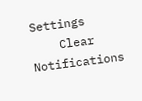Settings
    Clear Notifications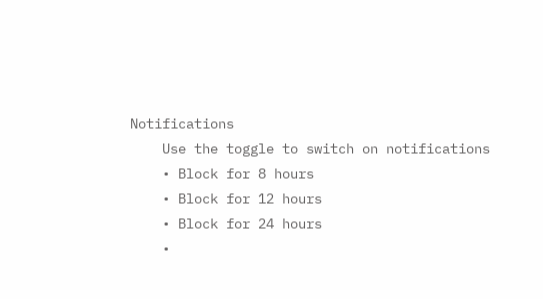Notifications
    Use the toggle to switch on notifications
    • Block for 8 hours
    • Block for 12 hours
    • Block for 24 hours
    •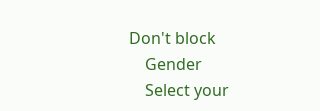Don't block
    Gender
    Select your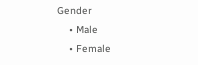Gender
    • Male
    • Female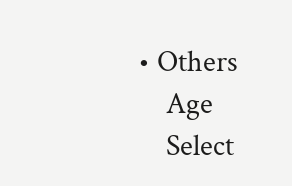• Others
    Age
    Select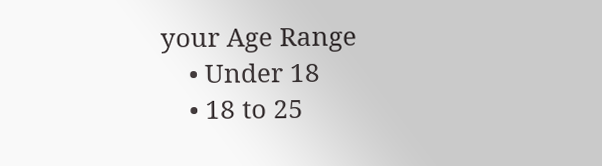your Age Range
    • Under 18
    • 18 to 25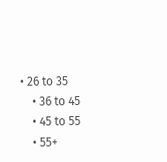• 26 to 35
    • 36 to 45
    • 45 to 55
    • 55+